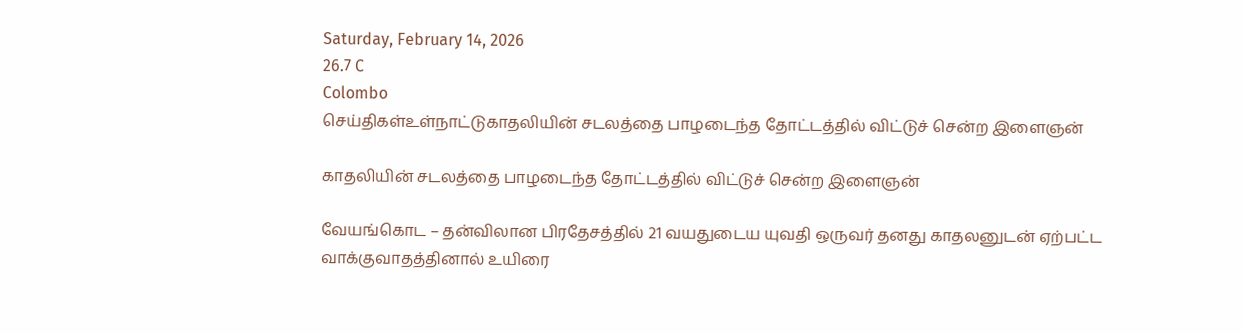Saturday, February 14, 2026
26.7 C
Colombo
செய்திகள்உள்நாட்டுகாதலியின் சடலத்தை பாழடைந்த தோட்டத்தில் விட்டுச் சென்ற இளைஞன்

காதலியின் சடலத்தை பாழடைந்த தோட்டத்தில் விட்டுச் சென்ற இளைஞன்

வேயங்கொட – தன்விலான பிரதேசத்தில் 21 வயதுடைய யுவதி ஒருவர் தனது காதலனுடன் ஏற்பட்ட வாக்குவாதத்தினால் உயிரை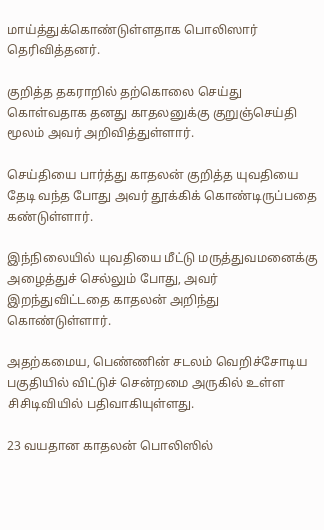மாய்த்துக்கொண்டுள்ளதாக பொலிஸார் தெரிவித்தனர்.

குறித்த தகராறில் தற்கொலை செய்து கொள்வதாக தனது காதலனுக்கு குறுஞ்செய்தி மூலம் அவர் அறிவித்துள்ளார்.

செய்தியை பார்த்து காதலன் குறித்த யுவதியை தேடி வந்த போது அவர் தூக்கிக் கொண்டிருப்பதை கண்டுள்ளார்.

இந்நிலையில் யுவதியை மீட்டு மருத்துவமனைக்கு அழைத்துச் செல்லும் போது, அவர் இறந்துவிட்டதை காதலன் அறிந்து கொண்டுள்ளார்.

அதற்கமைய, பெண்ணின் சடலம் வெறிச்சோடிய பகுதியில் விட்டுச் சென்றமை அருகில் உள்ள சிசிடிவியில் பதிவாகியுள்ளது.

23 வயதான காதலன் பொலிஸில்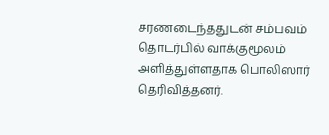சரணடைந்ததுடன் சம்பவம் தொடர்பில் வாக்குமூலம் அளித்துள்ளதாக பொலிஸார் தெரிவித்தனர்.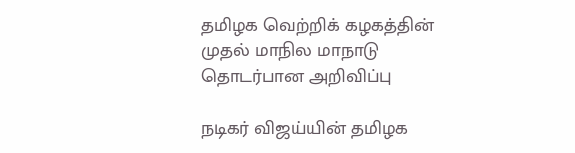தமிழக வெற்றிக் கழகத்தின் முதல் மாநில மாநாடு தொடர்பான அறிவிப்பு

நடிகர் விஜய்யின் தமிழக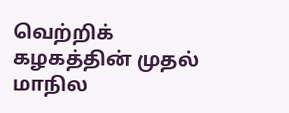வெற்றிக் கழகத்தின் முதல் மாநில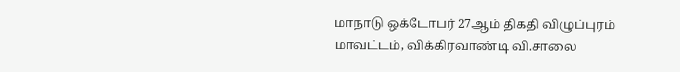மாநாடு ஒக்டோபர் 27ஆம் திகதி விழுப்புரம் மாவட்டம், விக்கிரவாண்டி வி.சாலை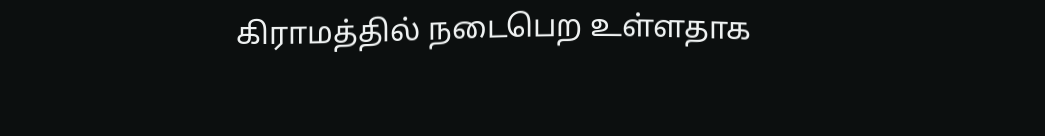கிராமத்தில் நடைபெற உள்ளதாக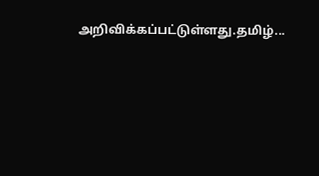அறிவிக்கப்பட்டுள்ளது.தமிழ்...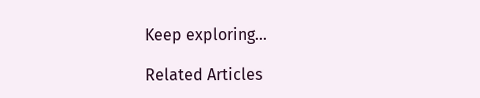Keep exploring...

Related Articles